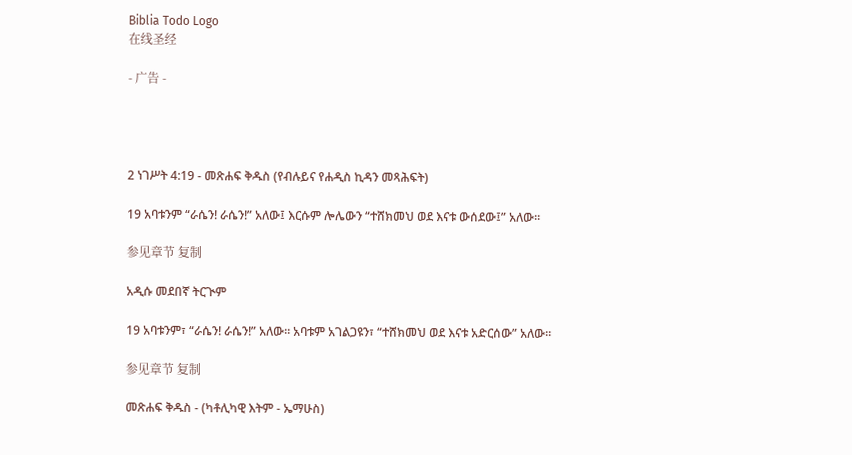Biblia Todo Logo
在线圣经

- 广告 -




2 ነገሥት 4:19 - መጽሐፍ ቅዱስ (የብሉይና የሐዲስ ኪዳን መጻሕፍት)

19 አባቱንም “ራሴን! ራሴን!” አለው፤ እርሱም ሎሌውን “ተሸክመህ ወደ እናቱ ውሰደው፤” አለው።

参见章节 复制

አዲሱ መደበኛ ትርጒም

19 አባቱንም፣ “ራሴን! ራሴን!” አለው። አባቱም አገልጋዩን፣ “ተሸክመህ ወደ እናቱ አድርሰው” አለው።

参见章节 复制

መጽሐፍ ቅዱስ - (ካቶሊካዊ እትም - ኤማሁስ)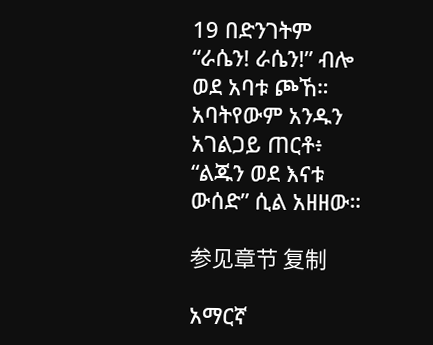19 በድንገትም “ራሴን! ራሴን!” ብሎ ወደ አባቱ ጮኸ። አባትየውም አንዱን አገልጋይ ጠርቶ፥ “ልጁን ወደ እናቱ ውሰድ” ሲል አዘዘው።

参见章节 复制

አማርኛ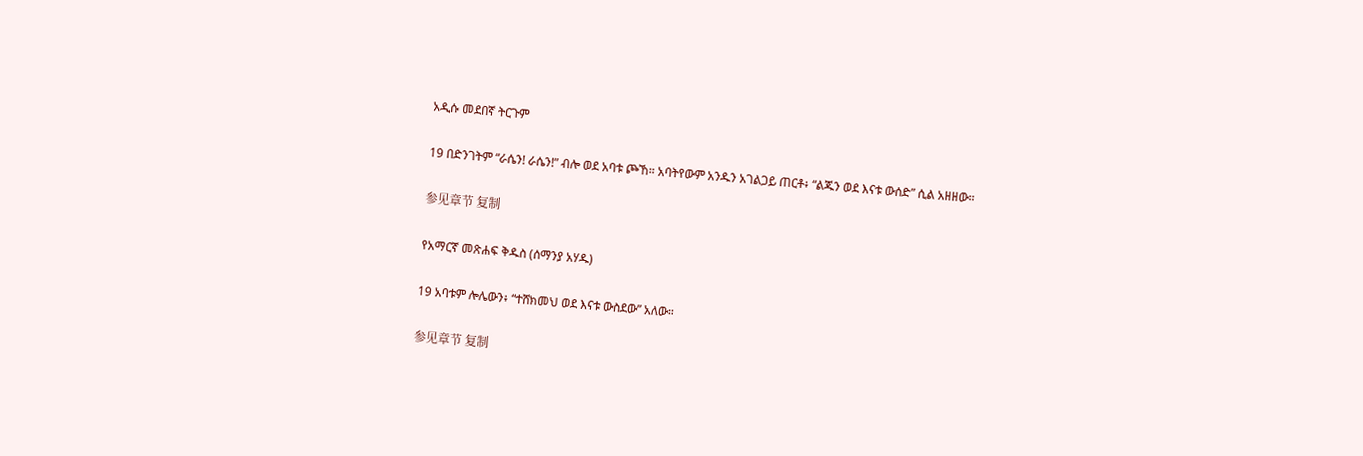አዲሱ መደበኛ ትርጉም

19 በድንገትም “ራሴን! ራሴን!” ብሎ ወደ አባቱ ጮኸ። አባትየውም አንዱን አገልጋይ ጠርቶ፥ “ልጁን ወደ እናቱ ውሰድ” ሲል አዘዘው።

参见章节 复制

የአማርኛ መጽሐፍ ቅዱስ (ሰማንያ አሃዱ)

19 አባቱም ሎሌውን፥ “ተሸክመህ ወደ እናቱ ውስደው” አለው።

参见章节 复制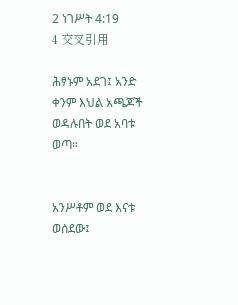2 ነገሥት 4:19
4 交叉引用

ሕፃኑም አደገ፤ አንድ ቀንም እህል አጫጆች ወዳሉበት ወደ አባቱ ወጣ።


አንሥቶም ወደ እናቱ ወሰደው፤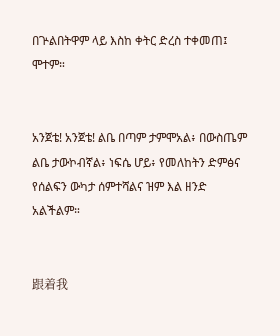በጕልበትዋም ላይ እስከ ቀትር ድረስ ተቀመጠ፤ ሞተም።


አንጀቴ! አንጀቴ! ልቤ በጣም ታምሞአል፥ በውስጤም ልቤ ታውኮብኛል፥ ነፍሴ ሆይ፥ የመለከትን ድምፅና የሰልፍን ውካታ ሰምተሻልና ዝም እል ዘንድ አልችልም።


跟着我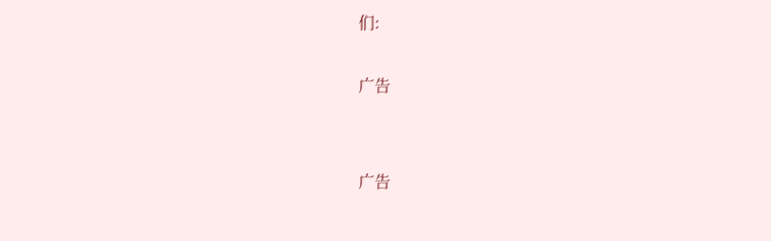们:

广告


广告